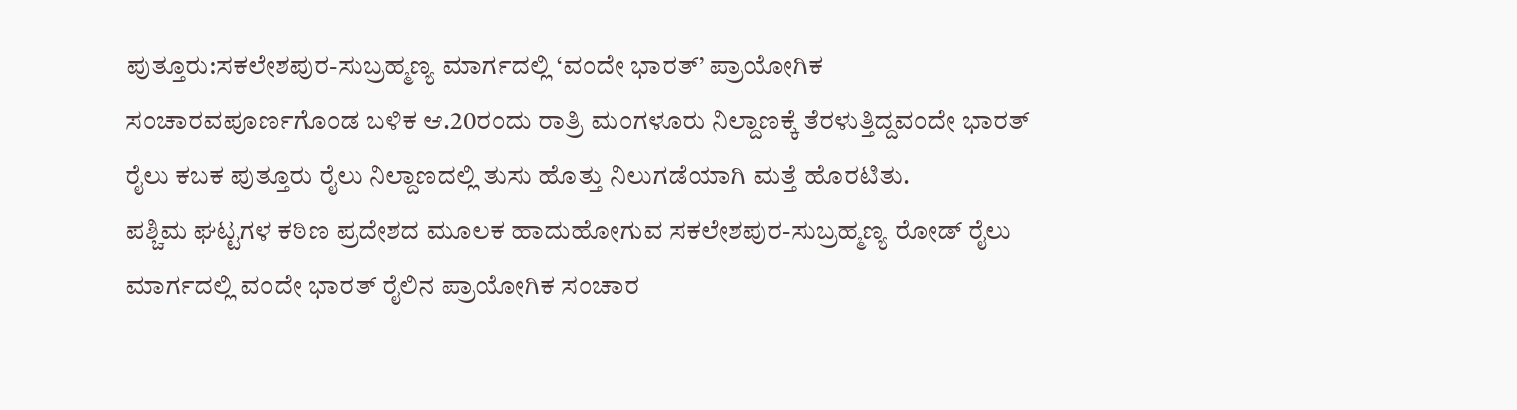ಪುತ್ತೂರು:ಸಕಲೇಶಪುರ-ಸುಬ್ರಹ್ಮಣ್ಯ ಮಾರ್ಗದಲ್ಲಿ ‘ವಂದೇ ಭಾರತ್’ ಪ್ರಾಯೋಗಿಕ ಸಂಚಾರವಪೂರ್ಣಗೊಂಡ ಬಳಿಕ ಆ.20ರಂದು ರಾತ್ರಿ ಮಂಗಳೂರು ನಿಲ್ದಾಣಕ್ಕೆ ತೆರಳುತ್ತಿದ್ದವಂದೇ ಭಾರತ್ ರೈಲು ಕಬಕ ಪುತ್ತೂರು ರೈಲು ನಿಲ್ದಾಣದಲ್ಲಿ ತುಸು ಹೊತ್ತು ನಿಲುಗಡೆಯಾಗಿ ಮತ್ತೆ ಹೊರಟಿತು.
ಪಶ್ಚಿಮ ಘಟ್ಟಗಳ ಕಠಿಣ ಪ್ರದೇಶದ ಮೂಲಕ ಹಾದುಹೋಗುವ ಸಕಲೇಶಪುರ-ಸುಬ್ರಹ್ಮಣ್ಯ ರೋಡ್ ರೈಲು ಮಾರ್ಗದಲ್ಲಿ ವಂದೇ ಭಾರತ್ ರೈಲಿನ ಪ್ರಾಯೋಗಿಕ ಸಂಚಾರ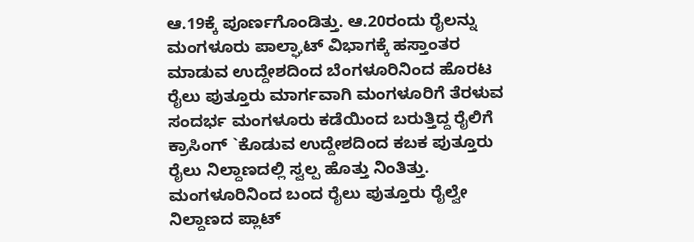ಆ.19ಕ್ಕೆ ಪೂರ್ಣಗೊಂಡಿತ್ತು. ಆ.20ರಂದು ರೈಲನ್ನು ಮಂಗಳೂರು ಪಾಲ್ಘಾಟ್ ವಿಭಾಗಕ್ಕೆ ಹಸ್ತಾಂತರ ಮಾಡುವ ಉದ್ದೇಶದಿಂದ ಬೆಂಗಳೂರಿನಿಂದ ಹೊರಟ ರೈಲು ಪುತ್ತೂರು ಮಾರ್ಗವಾಗಿ ಮಂಗಳೂರಿಗೆ ತೆರಳುವ ಸಂದರ್ಭ ಮಂಗಳೂರು ಕಡೆಯಿಂದ ಬರುತ್ತಿದ್ದ ರೈಲಿಗೆ ಕ್ರಾಸಿಂಗ್ `ಕೊಡುವ ಉದ್ದೇಶದಿಂದ ಕಬಕ ಪುತ್ತೂರು ರೈಲು ನಿಲ್ದಾಣದಲ್ಲಿ ಸ್ವಲ್ಪ ಹೊತ್ತು ನಿಂತಿತ್ತು.
ಮಂಗಳೂರಿನಿಂದ ಬಂದ ರೈಲು ಪುತ್ತೂರು ರೈಲ್ವೇ ನಿಲ್ದಾಣದ ಪ್ಲಾಟ್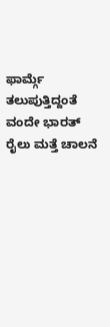ಫಾರ್ಮ್ಗೆ ತಲುಪುತ್ತಿದ್ದಂತೆ ವಂದೇ ಭಾರತ್ ರೈಲು ಮತ್ತೆ ಚಾಲನೆ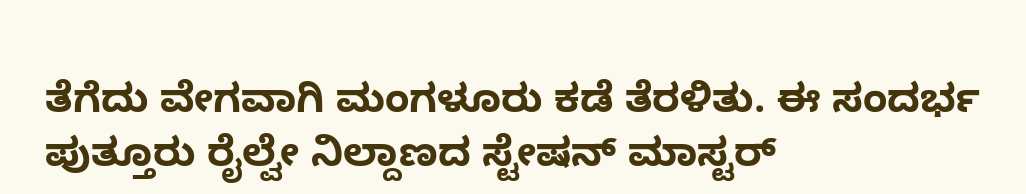ತೆಗೆದು ವೇಗವಾಗಿ ಮಂಗಳೂರು ಕಡೆ ತೆರಳಿತು. ಈ ಸಂದರ್ಭ ಪುತ್ತೂರು ರೈಲ್ವೇ ನಿಲ್ದಾಣದ ಸ್ಟೇಷನ್ ಮಾಸ್ಟರ್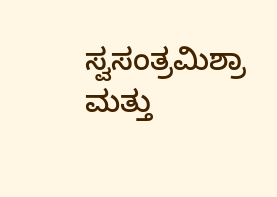ಸ್ವಸಂತ್ರಮಿಶ್ರಾ ಮತ್ತು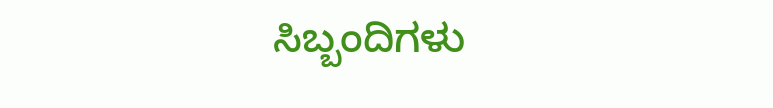ಸಿಬ್ಬಂದಿಗಳು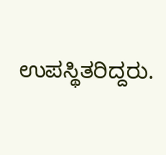ಉಪಸ್ಥಿತರಿದ್ದರು.